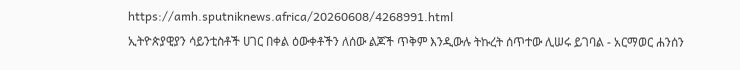https://amh.sputniknews.africa/20260608/4268991.html
ኢትዮጵያዊያን ሳይንቲስቶች ሀገር በቀል ዕውቀቶችን ለሰው ልጆች ጥቅም እንዲውሉ ትኩረት ሰጥተው ሊሠሩ ይገባል - አርማወር ሐንሰን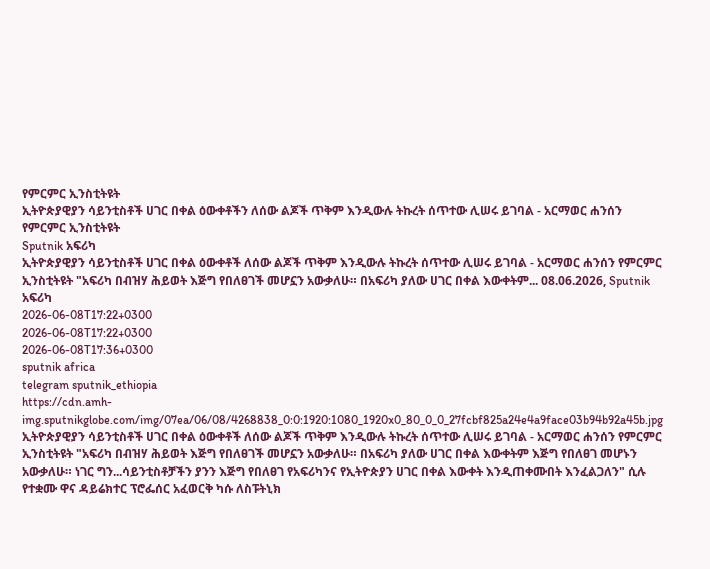የምርምር ኢንስቲትዩት
ኢትዮጵያዊያን ሳይንቲስቶች ሀገር በቀል ዕውቀቶችን ለሰው ልጆች ጥቅም እንዲውሉ ትኩረት ሰጥተው ሊሠሩ ይገባል - አርማወር ሐንሰን የምርምር ኢንስቲትዩት
Sputnik አፍሪካ
ኢትዮጵያዊያን ሳይንቲስቶች ሀገር በቀል ዕውቀቶች ለሰው ልጆች ጥቅም እንዲውሉ ትኩረት ሰጥተው ሊሠሩ ይገባል - አርማወር ሐንሰን የምርምር ኢንስቲትዩት "አፍሪካ በብዝሃ ሕይወት እጅግ የበለፀገች መሆኗን አውቃለሁ። በአፍሪካ ያለው ሀገር በቀል እውቀትም... 08.06.2026, Sputnik አፍሪካ
2026-06-08T17:22+0300
2026-06-08T17:22+0300
2026-06-08T17:36+0300
sputnik africa
telegram sputnik_ethiopia
https://cdn.amh-img.sputnikglobe.com/img/07ea/06/08/4268838_0:0:1920:1080_1920x0_80_0_0_27fcbf825a24e4a9face03b94b92a45b.jpg
ኢትዮጵያዊያን ሳይንቲስቶች ሀገር በቀል ዕውቀቶች ለሰው ልጆች ጥቅም እንዲውሉ ትኩረት ሰጥተው ሊሠሩ ይገባል - አርማወር ሐንሰን የምርምር ኢንስቲትዩት "አፍሪካ በብዝሃ ሕይወት እጅግ የበለፀገች መሆኗን አውቃለሁ። በአፍሪካ ያለው ሀገር በቀል እውቀትም እጅግ የበለፀገ መሆኑን አውቃለሁ። ነገር ግን...ሳይንቲስቶቻችን ያንን እጅግ የበለፀገ የአፍሪካንና የኢትዮጵያን ሀገር በቀል እውቀት እንዲጠቀሙበት እንፈልጋለን" ሲሉ የተቋሙ ዋና ዳይሬክተር ፕሮፌሰር አፈወርቅ ካሱ ለስፑትኒክ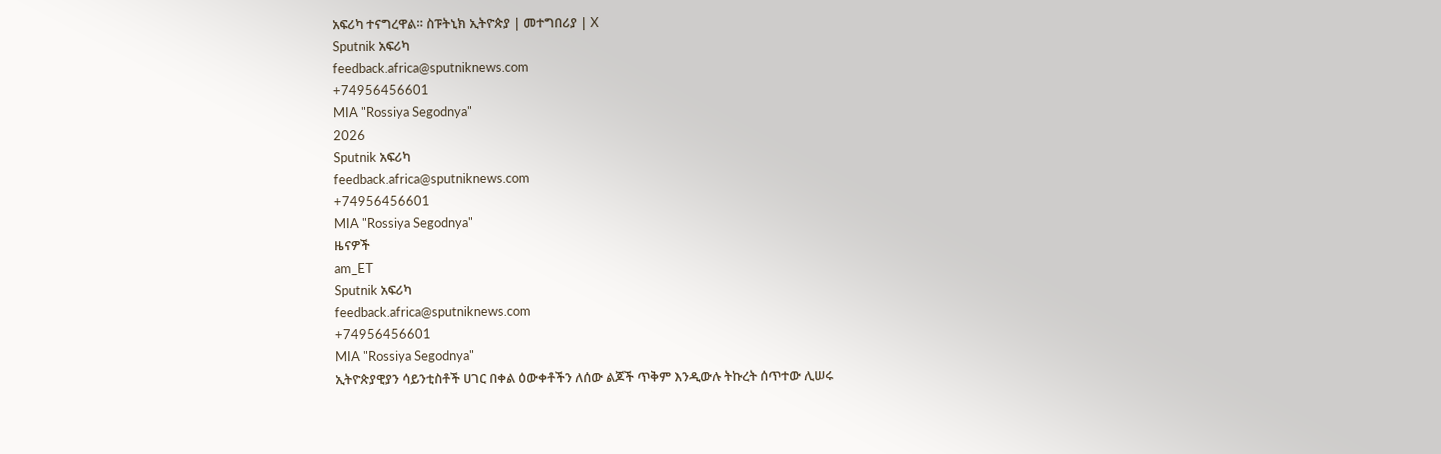አፍሪካ ተናግረዋል። ስፑትኒክ ኢትዮጵያ | መተግበሪያ | X
Sputnik አፍሪካ
feedback.africa@sputniknews.com
+74956456601
MIA "Rossiya Segodnya"
2026
Sputnik አፍሪካ
feedback.africa@sputniknews.com
+74956456601
MIA "Rossiya Segodnya"
ዜናዎች
am_ET
Sputnik አፍሪካ
feedback.africa@sputniknews.com
+74956456601
MIA "Rossiya Segodnya"
ኢትዮጵያዊያን ሳይንቲስቶች ሀገር በቀል ዕውቀቶችን ለሰው ልጆች ጥቅም እንዲውሉ ትኩረት ሰጥተው ሊሠሩ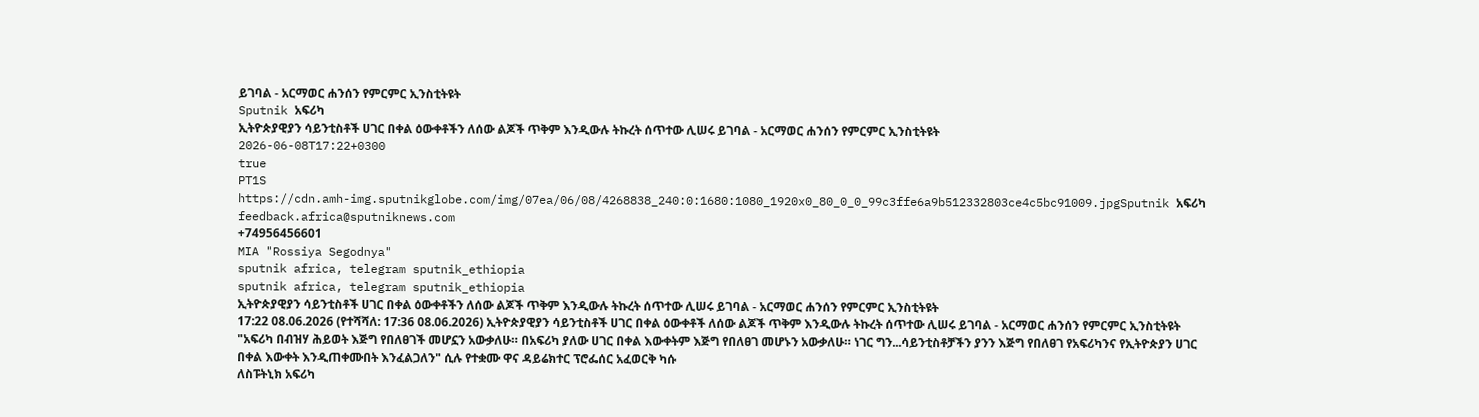ይገባል - አርማወር ሐንሰን የምርምር ኢንስቲትዩት
Sputnik አፍሪካ
ኢትዮጵያዊያን ሳይንቲስቶች ሀገር በቀል ዕውቀቶችን ለሰው ልጆች ጥቅም እንዲውሉ ትኩረት ሰጥተው ሊሠሩ ይገባል - አርማወር ሐንሰን የምርምር ኢንስቲትዩት
2026-06-08T17:22+0300
true
PT1S
https://cdn.amh-img.sputnikglobe.com/img/07ea/06/08/4268838_240:0:1680:1080_1920x0_80_0_0_99c3ffe6a9b512332803ce4c5bc91009.jpgSputnik አፍሪካ
feedback.africa@sputniknews.com
+74956456601
MIA "Rossiya Segodnya"
sputnik africa, telegram sputnik_ethiopia
sputnik africa, telegram sputnik_ethiopia
ኢትዮጵያዊያን ሳይንቲስቶች ሀገር በቀል ዕውቀቶችን ለሰው ልጆች ጥቅም እንዲውሉ ትኩረት ሰጥተው ሊሠሩ ይገባል - አርማወር ሐንሰን የምርምር ኢንስቲትዩት
17:22 08.06.2026 (የተሻሻለ: 17:36 08.06.2026) ኢትዮጵያዊያን ሳይንቲስቶች ሀገር በቀል ዕውቀቶች ለሰው ልጆች ጥቅም እንዲውሉ ትኩረት ሰጥተው ሊሠሩ ይገባል - አርማወር ሐንሰን የምርምር ኢንስቲትዩት "አፍሪካ በብዝሃ ሕይወት እጅግ የበለፀገች መሆኗን አውቃለሁ። በአፍሪካ ያለው ሀገር በቀል እውቀትም እጅግ የበለፀገ መሆኑን አውቃለሁ። ነገር ግን...ሳይንቲስቶቻችን ያንን እጅግ የበለፀገ የአፍሪካንና የኢትዮጵያን ሀገር በቀል እውቀት እንዲጠቀሙበት እንፈልጋለን" ሲሉ የተቋሙ ዋና ዳይሬክተር ፕሮፌሰር አፈወርቅ ካሱ
ለስፑትኒክ አፍሪካ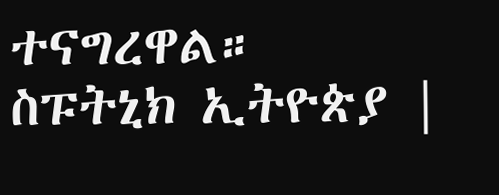ተናግረዋል።
ስፑትኒክ ኢትዮጵያ |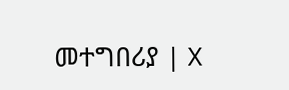መተግበሪያ | X